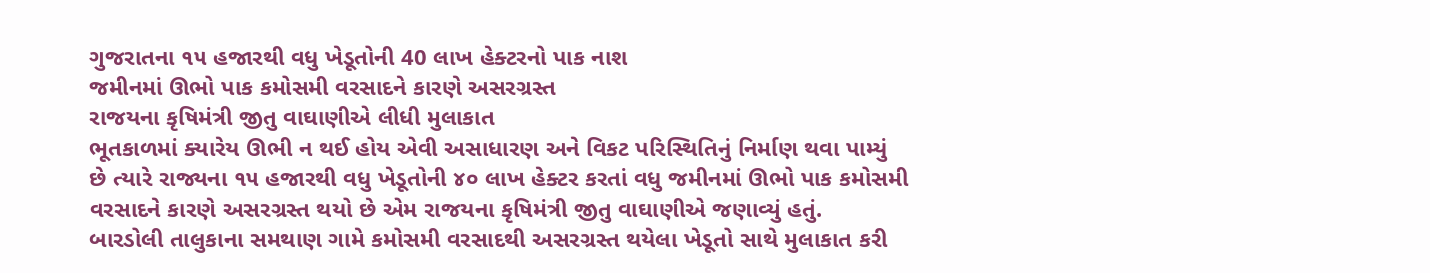ગુજરાતના ૧૫ હજારથી વધુ ખેડૂતોની 40 લાખ હેક્ટરનો પાક નાશ
જમીનમાં ઊભો પાક કમોસમી વરસાદને કારણે અસરગ્રસ્ત
રાજયના કૃષિમંત્રી જીતુ વાઘાણીએ લીધી મુલાકાત
ભૂતકાળમાં ક્યારેય ઊભી ન થઈ હોય એવી અસાધારણ અને વિકટ પરિસ્થિતિનું નિર્માણ થવા પામ્યું છે ત્યારે રાજ્યના ૧૫ હજારથી વધુ ખેડૂતોની ૪૦ લાખ હેક્ટર કરતાં વધુ જમીનમાં ઊભો પાક કમોસમી વરસાદને કારણે અસરગ્રસ્ત થયો છે એમ રાજયના કૃષિમંત્રી જીતુ વાઘાણીએ જણાવ્યું હતું.
બારડોલી તાલુકાના સમથાણ ગામે કમોસમી વરસાદથી અસરગ્રસ્ત થયેલા ખેડૂતો સાથે મુલાકાત કરી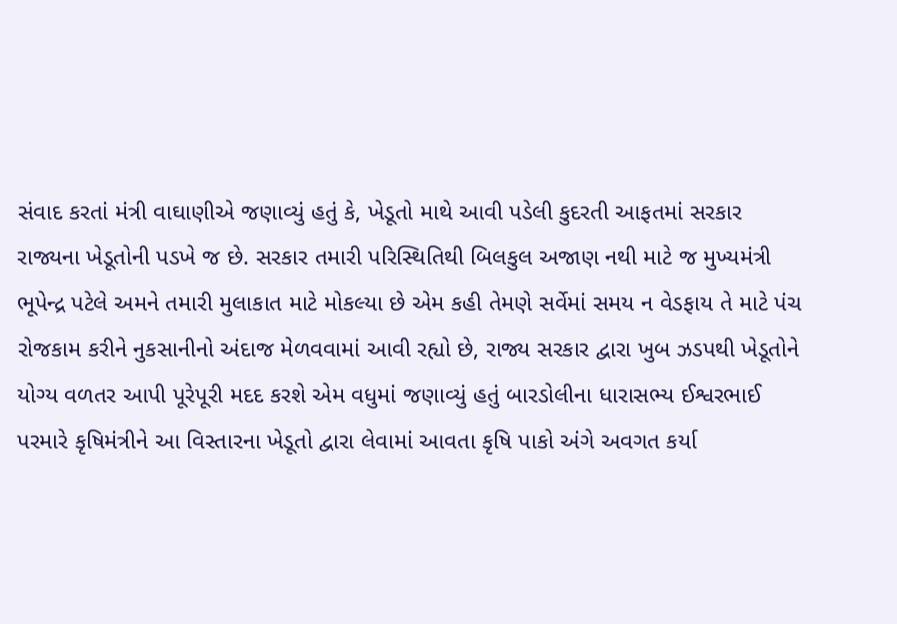સંવાદ કરતાં મંત્રી વાઘાણીએ જણાવ્યું હતું કે, ખેડૂતો માથે આવી પડેલી કુદરતી આફતમાં સરકાર રાજ્યના ખેડૂતોની પડખે જ છે. સરકાર તમારી પરિસ્થિતિથી બિલકુલ અજાણ નથી માટે જ મુખ્યમંત્રી ભૂપેન્દ્ર પટેલે અમને તમારી મુલાકાત માટે મોકલ્યા છે એમ કહી તેમણે સર્વેમાં સમય ન વેડફાય તે માટે પંચ રોજકામ કરીને નુકસાનીનો અંદાજ મેળવવામાં આવી રહ્યો છે, રાજ્ય સરકાર દ્વારા ખુબ ઝડપથી ખેડૂતોને યોગ્ય વળતર આપી પૂરેપૂરી મદદ કરશે એમ વધુમાં જણાવ્યું હતું બારડોલીના ધારાસભ્ય ઈશ્વરભાઈ પરમારે કૃષિમંત્રીને આ વિસ્તારના ખેડૂતો દ્વારા લેવામાં આવતા કૃષિ પાકો અંગે અવગત કર્યા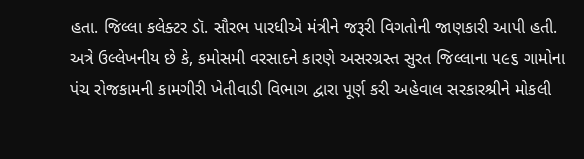હતા. જિલ્લા કલેક્ટર ડૉ. સૌરભ પારધીએ મંત્રીને જરૂરી વિગતોની જાણકારી આપી હતી. અત્રે ઉલ્લેખનીય છે કે, કમોસમી વરસાદને કારણે અસરગ્રસ્ત સુરત જિલ્લાના ૫૯૬ ગામોના પંચ રોજકામની કામગીરી ખેતીવાડી વિભાગ દ્વારા પૂર્ણ કરી અહેવાલ સરકારશ્રીને મોકલી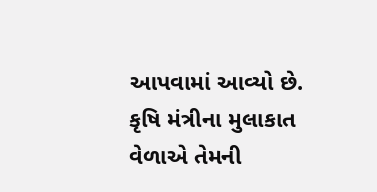આપવામાં આવ્યો છે. કૃષિ મંત્રીના મુલાકાત વેળાએ તેમની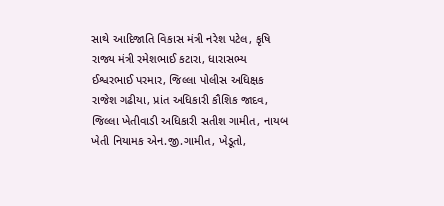સાથે આદિજાતિ વિકાસ મંત્રી નરેશ પટેલ, કૃષિ રાજ્ય મંત્રી રમેશભાઈ કટારા, ધારાસભ્ય ઈશ્વરભાઈ પરમાર, જિલ્લા પોલીસ અધિક્ષક રાજેશ ગઢીયા, પ્રાંત અધિકારી કૌશિક જાદવ, જિલ્લા ખેતીવાડી અધિકારી સતીશ ગામીત, નાયબ ખેતી નિયામક એન.જી.ગામીત, ખેડૂતો,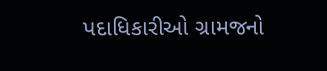પદાધિકારીઓ ગ્રામજનો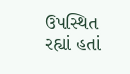ઉપસ્થિત રહ્યાં હતાં